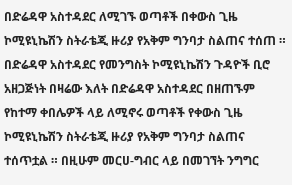በድሬዳዋ አስተዳደር ለሚገኙ ወጣቶች በቀውስ ጊዜ ኮሚዩኒኬሽን ስትራቴጂ ዙሪያ የአቅም ግንባታ ስልጠና ተሰጠ ።
በድሬዳዋ አስተዳደር የመንግስት ኮሚዩኒኬሽን ጉዳዮች ቢሮ አዘጋጅነት በዛሬው እለት በድሬዳዋ አስተዳደር በዘጠኙም የከተማ ቀበሌዎች ላይ ለሚኖሩ ወጣቶች የቀውስ ጊዜ ኮሚዩኒኬሽን ስትራቴጂ ዙሪያ የአቅም ግንባታ ስልጠና ተሰጥቷል ። በዚሁም መርሀ-ግብር ላይ በመገኘት ንግግር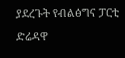ያደረጉት የብልፅግና ፓርቲ ድሬዳዋ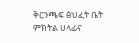ቅርንጫፍ ፅህፈት ቤት ምክትል ሀላፊና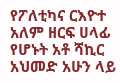የፖለቲካና ርእዮተ አለም ዘርፍ ሀላፊ የሆኑት አቶ ሻኪር አህመድ አሁን ላይ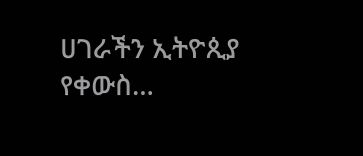ሀገራችን ኢትዮጲያ የቀውስ…